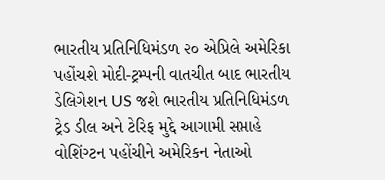ભારતીય પ્રતિનિધિમંડળ ૨૦ એપ્રિલે અમેરિકા પહોંચશે મોદી-ટ્રમ્પની વાતચીત બાદ ભારતીય ડેલિગેશન US જશે ભારતીય પ્રતિનિધિમંડળ ટ્રેડ ડીલ અને ટેરિફ મુદ્દે આગામી સપ્તાહે વોશિંગ્ટન પહોંચીને અમેરિકન નેતાઓ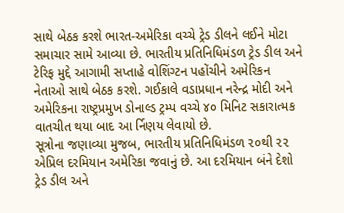સાથે બેઠક કરશે ભારત-અમેરિકા વચ્ચે ટ્રેડ ડીલને લઈને મોટા સમાચાર સામે આવ્યા છે. ભારતીય પ્રતિનિધિમંડળ ટ્રેડ ડીલ અને ટેરિફ મુદ્દે આગામી સપ્તાહે વોશિંગ્ટન પહોંચીને અમેરિકન નેતાઓ સાથે બેઠક કરશે. ગઈકાલે વડાપ્રધાન નરેન્દ્ર મોદી અને અમેરિકના રાષ્ટ્રપ્રમુખ ડોનાલ્ડ ટ્રમ્પ વચ્ચે ૪૦ મિનિટ સકારાત્મક વાતચીત થયા બાદ આ ર્નિણય લેવાયો છે.
સૂત્રોના જણાવ્યા મુજબ, ભારતીય પ્રતિનિધિમંડળ ૨૦થી ૨૨ એપ્રિલ દરમિયાન અમેરિકા જવાનું છે. આ દરમિયાન બંને દેશો ટ્રેડ ડીલ અને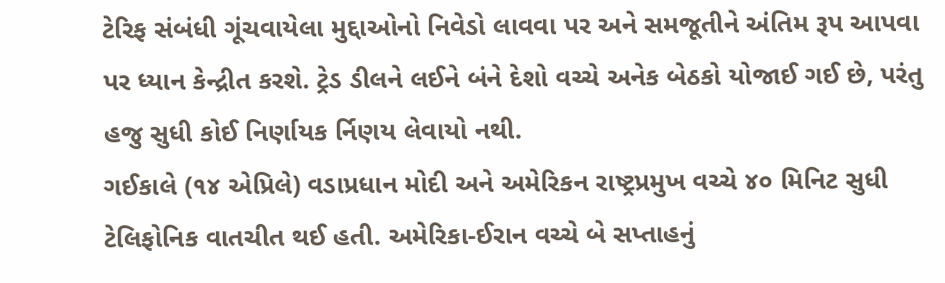ટેરિફ સંબંધી ગૂંચવાયેલા મુદ્દાઓનો નિવેડો લાવવા પર અને સમજૂતીને અંતિમ રૂપ આપવા પર ધ્યાન કેન્દ્રીત કરશે. ટ્રેડ ડીલને લઈને બંને દેશો વચ્ચે અનેક બેઠકો યોજાઈ ગઈ છે, પરંતુ હજુ સુધી કોઈ નિર્ણાયક ર્નિણય લેવાયો નથી.
ગઈકાલે (૧૪ એપ્રિલે) વડાપ્રધાન મોદી અને અમેરિકન રાષ્ટ્રપ્રમુખ વચ્ચે ૪૦ મિનિટ સુધી ટેલિફોનિક વાતચીત થઈ હતી. અમેરિકા-ઈરાન વચ્ચે બે સપ્તાહનું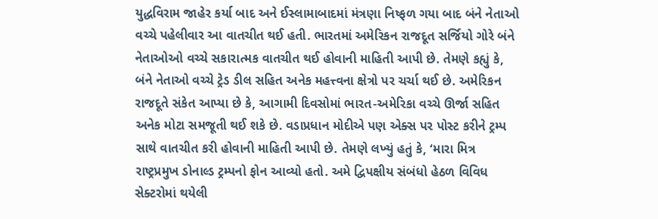યુદ્ધવિરામ જાહેર કર્યા બાદ અને ઈસ્લામાબાદમાં મંત્રણા નિષ્ફળ ગયા બાદ બંને નેતાઓ વચ્ચે પહેલીવાર આ વાતચીત થઈ હતી. ભારતમાં અમેરિકન રાજદૂત સર્જિયો ગોરે બંને નેતાઓઓ વચ્ચે સકારાત્મક વાતચીત થઈ હોવાની માહિતી આપી છે. તેમણે કહ્યું કે, બંને નેતાઓ વચ્ચે ટ્રેડ ડીલ સહિત અનેક મહત્ત્વના ક્ષેત્રો પર ચર્ચા થઈ છે. અમેરિકન રાજદૂતે સંકેત આપ્યા છે કે, આગામી દિવસોમાં ભારત-અમેરિકા વચ્ચે ઊર્જા સહિત અનેક મોટા સમજૂતી થઈ શકે છે. વડાપ્રધાન મોદીએ પણ એક્સ પર પોસ્ટ કરીને ટ્રમ્પ સાથે વાતચીત કરી હોવાની માહિતી આપી છે. તેમણે લખ્યું હતું કે, ‘મારા મિત્ર રાષ્ટ્રપ્રમુખ ડોનાલ્ડ ટ્રમ્પનો ફોન આવ્યો હતો. અમે દ્વિપક્ષીય સંબંધો હેઠળ વિવિધ સેક્ટરોમાં થયેલી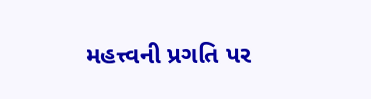મહત્ત્વની પ્રગતિ પર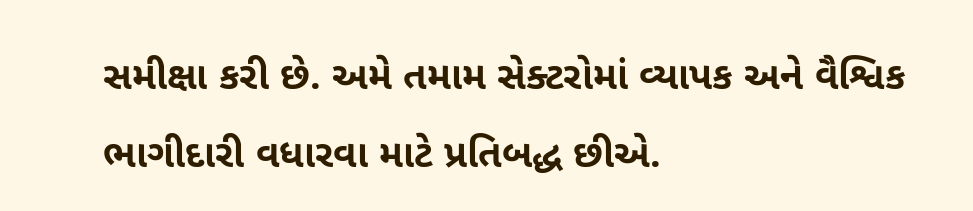સમીક્ષા કરી છે. અમે તમામ સેક્ટરોમાં વ્યાપક અને વૈશ્વિક ભાગીદારી વધારવા માટે પ્રતિબદ્ધ છીએ.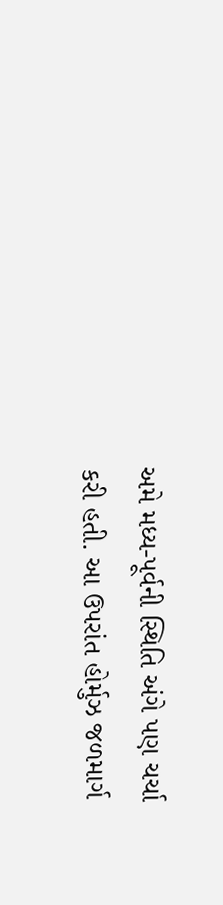અમે મધ્ય-પૂર્વની સ્થિતિ અંગે પણ ચર્ચા કરી હતી. આ ઉપરાંત હોર્મુઝ જળમાર્ગ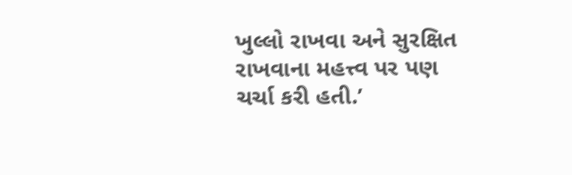ખુલ્લો રાખવા અને સુરક્ષિત રાખવાના મહત્ત્વ પર પણ ચર્ચા કરી હતી.’